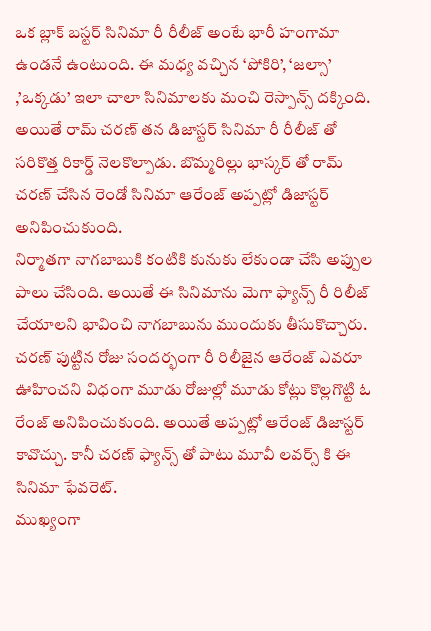ఒక బ్లాక్ బస్టర్ సినిమా రీ రీలీజ్ అంటే భారీ హంగామా ఉండనే ఉంటుంది. ఈ మధ్య వచ్చిన ‘పోకిరి’, ‘జల్సా’ ,’ఒక్కడు’ ఇలా చాలా సినిమాలకు మంచి రెస్పాన్స్ దక్కింది. అయితే రామ్ చరణ్ తన డిజాస్టర్ సినిమా రీ రీలీజ్ తో సరికొత్త రికార్డ్ నెలకొల్పాడు. బొమ్మరిల్లు భాస్కర్ తో రామ్ చరణ్ చేసిన రెండో సినిమా ఆరేంజ్ అప్పట్లో డిజాస్టర్ అనిపించుకుంది.
నిర్మాతగా నాగబాబుకి కంటికి కునుకు లేకుండా చేసి అప్పుల పాలు చేసింది. అయితే ఈ సినిమాను మెగా ఫ్యాన్స్ రీ రిలీజ్ చేయాలని భావించి నాగబాబును ముందుకు తీసుకొచ్చారు. చరణ్ పుట్టిన రోజు సందర్భంగా రీ రిలీజైన ఆరేంజ్ ఎవరూ ఊహించని విధంగా మూడు రోజుల్లో మూడు కోట్లు కొల్లగొట్టి ఓ రేంజ్ అనిపించుకుంది. అయితే అప్పట్లో ఆరేంజ్ డిజాస్టర్ కావొచ్చు. కానీ చరణ్ ఫ్యాన్స్ తో పాటు మూవీ లవర్స్ కి ఈ సినిమా ఫేవరెట్.
ముఖ్యంగా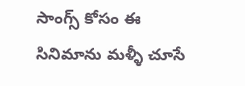సాంగ్స్ కోసం ఈ సినిమాను మళ్ళీ చూసే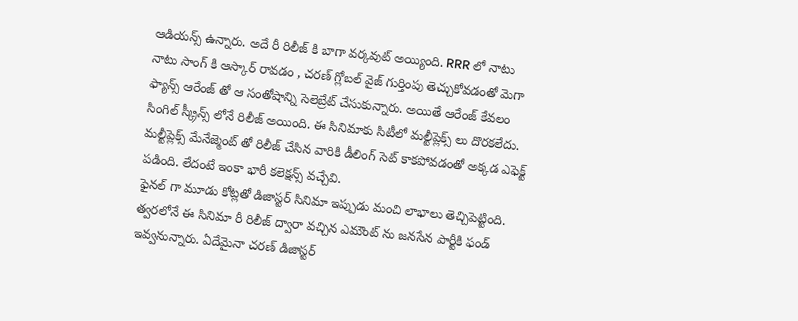ఆడియన్స్ ఉన్నారు. అదే రీ రిలీజ్ కి బాగా వర్కవుట్ అయ్యింది. RRR లో నాటు నాటు సాంగ్ కి ఆస్కార్ రావడం , చరణ్ గ్లోబల్ వైజ్ గుర్తింపు తెచ్చుకోవడంతో మెగా ఫ్యాన్స్ ఆరేంజ్ తో ఆ సంతోషాన్ని సెలెబ్రేట్ చేసుకున్నారు. అయితే ఆరేంజ్ కేవలం సింగిల్ స్క్రీన్స్ లోనే రిలీజ్ అయింది. ఈ సినిమాకు సిటీలో మల్టీప్లెక్స్ లు దొరకలేదు. మల్టీప్లెక్స్ మేనేజ్మెంట్ తో రిలీజ్ చేసిన వారికి డీలింగ్ సెట్ కాకపోవడంతో అక్కడ ఎఫెక్ట్ పడింది. లేదంటే ఇంకా భారీ కలెక్షన్స్ వచ్చేవి.
ఫైనల్ గా మూడు కోట్లతో డిజాస్టర్ సినిమా ఇప్పుడు మంచి లాభాలు తెచ్చిపెట్టింది. త్వరలోనే ఈ సినిమా రీ రిలీజ్ ద్వారా వచ్చిన ఎమౌంట్ ను జనసేన పార్టీకి ఫండ్ ఇవ్వనున్నారు. ఏదేమైనా చరణ్ డిజాస్టర్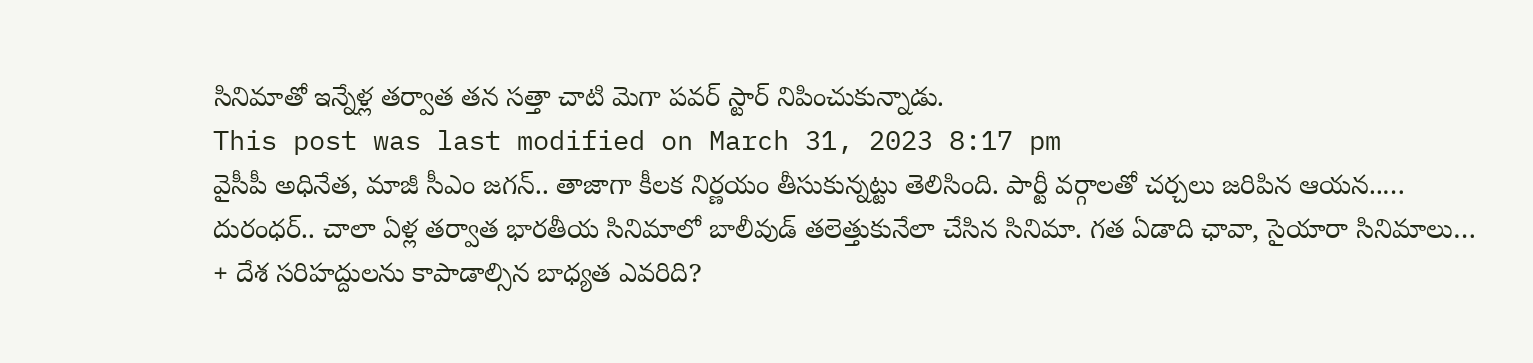సినిమాతో ఇన్నేళ్ల తర్వాత తన సత్తా చాటి మెగా పవర్ స్టార్ నిపించుకున్నాడు.
This post was last modified on March 31, 2023 8:17 pm
వైసీపీ అధినేత, మాజీ సీఎం జగన్.. తాజాగా కీలక నిర్ణయం తీసుకున్నట్టు తెలిసింది. పార్టీ వర్గాలతో చర్చలు జరిపిన ఆయన..…
దురంధర్.. చాలా ఏళ్ల తర్వాత భారతీయ సినిమాలో బాలీవుడ్ తలెత్తుకునేలా చేసిన సినిమా. గత ఏడాది ఛావా, సైయారా సినిమాలు…
+ దేశ సరిహద్దులను కాపాడాల్సిన బాధ్యత ఎవరిది?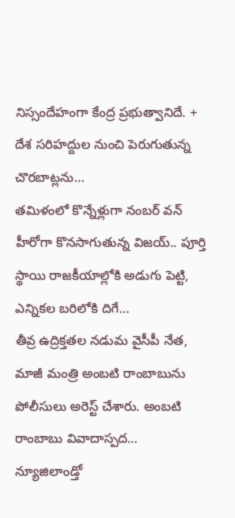నిస్సందేహంగా కేంద్ర ప్రభుత్వానిదే. + దేశ సరిహద్దుల నుంచి పెరుగుతున్న చొరబాట్లను…
తమిళంలో కొన్నేళ్లుగా నంబర్ వన్ హీరోగా కొనసాగుతున్న విజయ్.. పూర్తి స్థాయి రాజకీయాల్లోకి అడుగు పెట్టి, ఎన్నికల బరిలోకి దిగే…
తీవ్ర ఉద్రిక్తతల నడుమ వైసీపీ నేత, మాజీ మంత్రి అంబటి రాంబాబును పోలీసులు అరెస్ట్ చేశారు. అంబటి రాంబాబు వివాదాస్పద…
న్యూజిలాండ్తో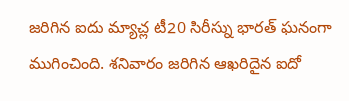జరిగిన ఐదు మ్యాచ్ల టీ20 సిరీస్ను భారత్ ఘనంగా ముగించింది. శనివారం జరిగిన ఆఖరిదైన ఐదో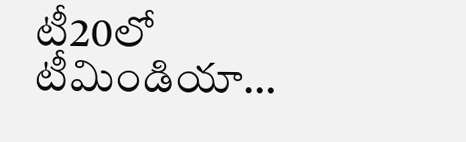టీ20లో టీమిండియా…